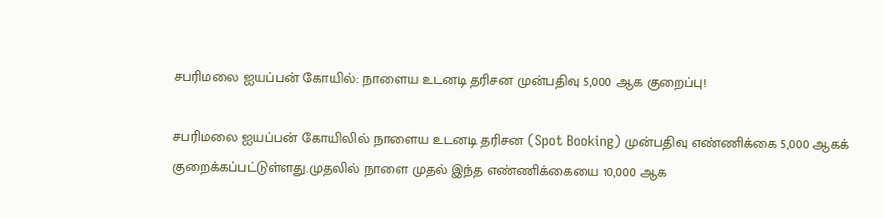சபரிமலை ஐயப்பன் கோயில்: நாளைய உடனடி தரிசன முன்பதிவு 5,000 ஆக குறைப்பு!

சபரிமலை ஐயப்பன் கோயிலில் நாளைய உடனடி தரிசன (Spot Booking) முன்பதிவு எண்ணிக்கை 5,000 ஆகக் குறைக்கப்பட்டுள்ளது.முதலில் நாளை முதல் இந்த எண்ணிக்கையை 10,000 ஆக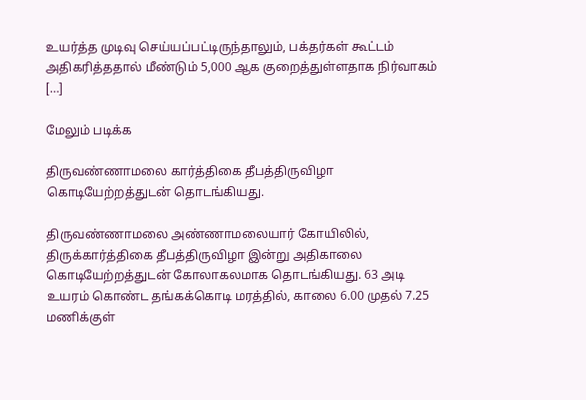உயர்த்த முடிவு செய்யப்பட்டிருந்தாலும், பக்தர்கள் கூட்டம் அதிகரித்ததால் மீண்டும் 5,000 ஆக குறைத்துள்ளதாக நிர்வாகம் […]

மேலும் படிக்க

திருவண்ணாமலை கார்த்திகை தீபத்திருவிழா கொடியேற்றத்துடன் தொடங்கியது.

திருவண்ணாமலை அண்ணாமலையார் கோயிலில், திருக்கார்த்திகை தீபத்திருவிழா இன்று அதிகாலை கொடியேற்றத்துடன் கோலாகலமாக தொடங்கியது. 63 அடி உயரம் கொண்ட தங்கக்கொடி மரத்தில், காலை 6.00 முதல் 7.25 மணிக்குள்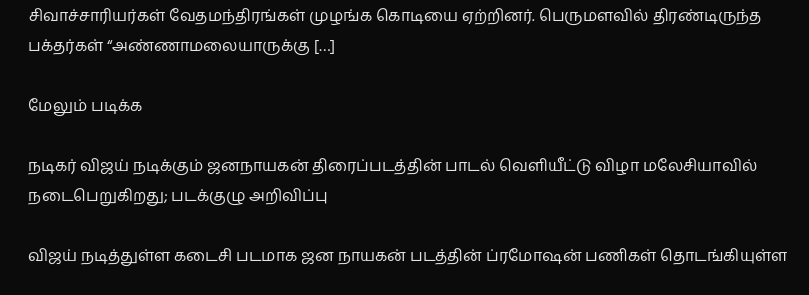சிவாச்சாரியர்கள் வேதமந்திரங்கள் முழங்க கொடியை ஏற்றினர். பெருமளவில் திரண்டிருந்த பக்தர்கள் “அண்ணாமலையாருக்கு […]

மேலும் படிக்க

நடிகர் விஜய் நடிக்கும் ஜனநாயகன் திரைப்படத்தின் பாடல் வெளியீட்டு விழா மலேசியாவில் நடைபெறுகிறது; படக்குழு அறிவிப்பு

விஜய் நடித்துள்ள கடைசி படமாக ஜன நாயகன் படத்தின் ப்ரமோஷன் பணிகள் தொடங்கியுள்ள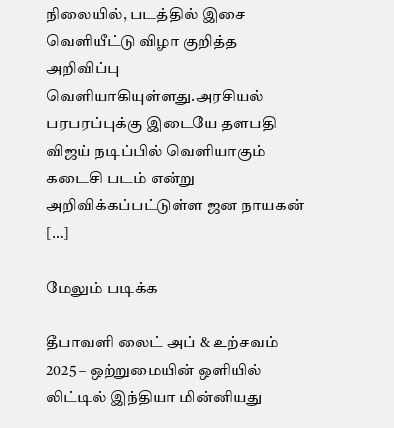நிலையில், படத்தில் இசை வெளியீட்டு விழா குறித்த அறிவிப்பு வெளியாகியுள்ளது.அரசியல் பரபரப்புக்கு இடையே தளபதி விஜய் நடிப்பில் வெளியாகும் கடைசி படம் என்று அறிவிக்கப்பட்டுள்ள ஜன நாயகன் […]

மேலும் படிக்க

தீபாவளி லைட் அப் & உற்சவம் 2025 – ஒற்றுமையின் ஒளியில் லிட்டில் இந்தியா மின்னியது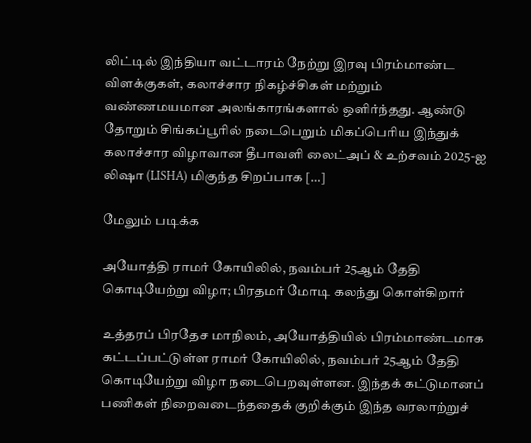லிட்டில் இந்தியா வட்டாரம் நேற்று இரவு பிரம்மாண்ட விளக்குகள், கலாச்சார நிகழ்ச்சிகள் மற்றும் வண்ணமயமான அலங்காரங்களால் ஒளிர்ந்தது. ஆண்டு தோறும் சிங்கப்பூரில் நடைபெறும் மிகப்பெரிய இந்துக் கலாச்சார விழாவான தீபாவளி லைட்அப் & உற்சவம் 2025-ஐ லி‌ஷா (LISHA) மிகுந்த சிறப்பாக […]

மேலும் படிக்க

அயோத்தி ராமர் கோயிலில், நவம்பர் 25ஆம் தேதி கொடியேற்று விழா; பிரதமர் மோடி கலந்து கொள்கிறார்

உத்தரப் பிரதேச மாநிலம், அயோத்தியில் பிரம்மாண்டமாக கட்டப்பட்டுள்ள ராமர் கோயிலில், நவம்பர் 25ஆம் தேதி கொடியேற்று விழா நடைபெறவுள்ளன. இந்தக் கட்டுமானப் பணிகள் நிறைவடைந்ததைக் குறிக்கும் இந்த வரலாற்றுச்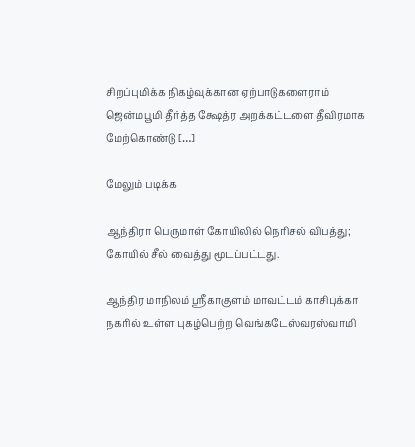சிறப்புமிக்க நிகழ்வுக்கான ஏற்பாடுகளைராம் ஜென்மபூமி தீர்த்த க்ஷேத்ர அறக்கட்டளை தீவிரமாக மேற்கொண்டு […]

மேலும் படிக்க

ஆந்திரா பெருமாள் கோயிலில் நெரிசல் விபத்து; கோயில் சீல் வைத்து மூடப்பட்டது.

ஆந்திர மாநிலம் ஸ்ரீகாகுளம் மாவட்டம் காசிபுக்கா நகரில் உள்ள புகழ்பெற்ற வெங்கடேஸ்வரஸ்வாமி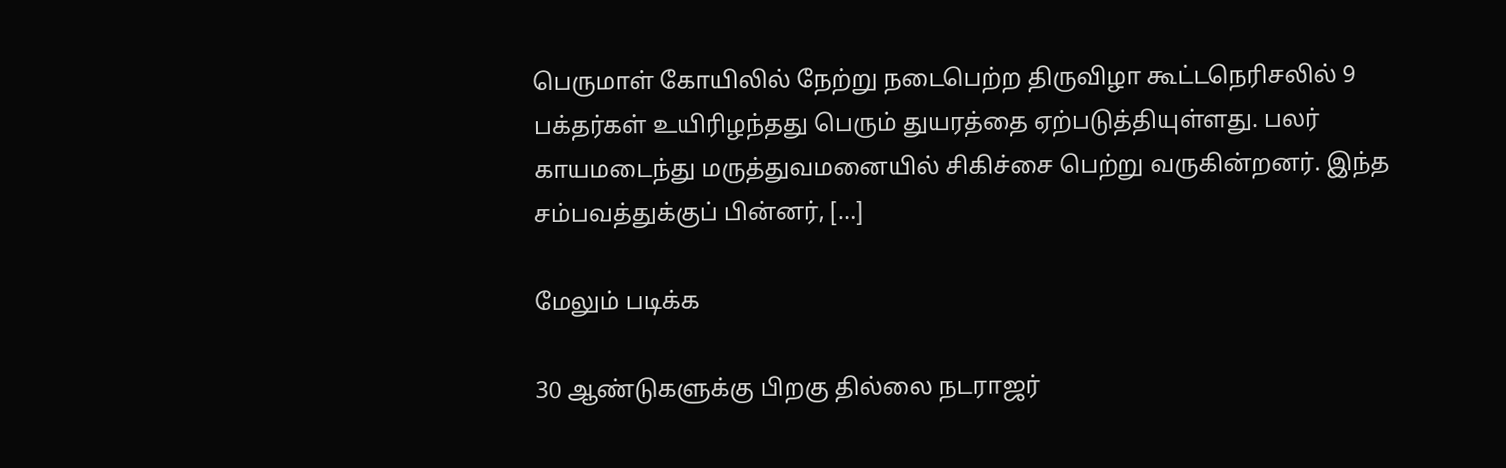பெருமாள் கோயிலில் நேற்று நடைபெற்ற திருவிழா கூட்டநெரிசலில் 9 பக்தர்கள் உயிரிழந்தது பெரும் துயரத்தை ஏற்படுத்தியுள்ளது. பலர் காயமடைந்து மருத்துவமனையில் சிகிச்சை பெற்று வருகின்றனர். இந்த சம்பவத்துக்குப் பின்னர், […]

மேலும் படிக்க

30 ஆண்டுகளுக்கு பிறகு தில்லை நடராஜர்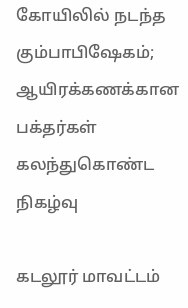கோயிலில் நடந்த கும்பாபிஷேகம்; ஆயிரக்கணக்கான பக்தர்கள் கலந்துகொண்ட நிகழ்வு

கடலூர் மாவட்டம்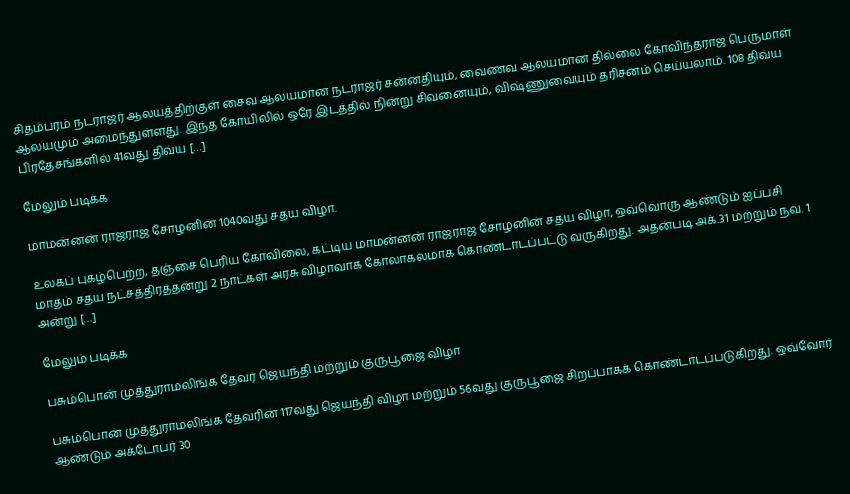சிதம்பரம் நடராஜர் ஆலயத்திற்குள் சைவ ஆலயமான நடராஜர் சன்னதியும், வைணவ ஆலயமான தில்லை கோவிந்தராஜ பெருமாள் ஆலயமும் அமைந்துள்ளது. இந்த கோயிலில் ஒரே இடத்தில் நின்று சிவனையும், விஷ்ணுவையும் தரிசனம் செய்யலாம். 108 திவ்ய பிரதேசங்களில் 41வது திவ்ய […]

மேலும் படிக்க

மாமன்னன் ராஜராஜ சோழனின் 1040வது சதய விழா.

உலகப் புகழ்பெற்ற, தஞ்சை பெரிய கோவிலை, கட்டிய மாமன்னன் ராஜராஜ சோழனின் சதய விழா, ஒவ்வொரு ஆண்டும் ஐப்பசி மாதம் சதய நட்சத்திரத்தன்று 2 நாட்கள் அரசு விழாவாக கோலாகலமாக கொண்டாடப்பட்டு வருகிறது. அதன்படி அக்.31 மற்றும் நவ. 1 அன்று […]

மேலும் படிக்க

பசும்பொன் முத்துராமலிங்க தேவர் ஜெயந்தி மற்றும் குருபூஜை விழா

பசும்பொன் முத்துராமலிங்க தேவரின் 117வது ஜெயந்தி விழா மற்றும் 56வது குருபூஜை சிறப்பாகக் கொண்டாடப்படுகிறது. ஒவ்வோர் ஆண்டும் அக்டோபர் 30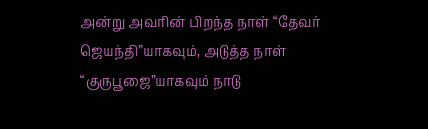அன்று அவரின் பிறந்த நாள் “தேவர் ஜெயந்தி”யாகவும், அடுத்த நாள் “குருபூஜை”யாகவும் நாடு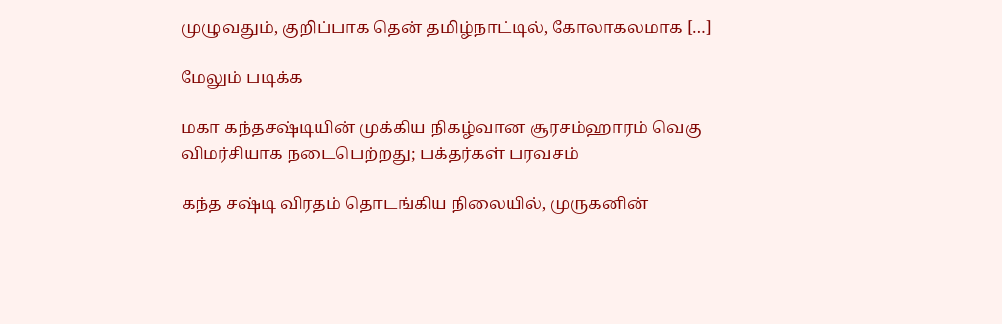முழுவதும், குறிப்பாக தென் தமிழ்நாட்டில், கோலாகலமாக […]

மேலும் படிக்க

மகா கந்தசஷ்டியின் முக்கிய நிகழ்வான சூரசம்ஹாரம் வெகு விமர்சியாக நடைபெற்றது; பக்தர்கள் பரவசம்

கந்த சஷ்டி விரதம் தொடங்கிய நிலையில், முருகனின்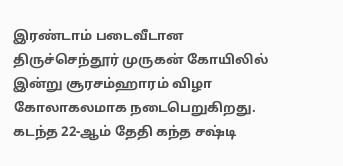இரண்டாம் படைவீடான திருச்செந்தூர் முருகன் கோயிலில் இன்று சூரசம்ஹாரம் விழா கோலாகலமாக நடைபெறுகிறது. கடந்த 22-ஆம் தேதி கந்த சஷ்டி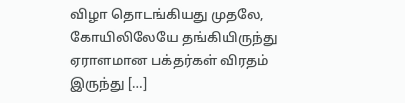விழா தொடங்கியது முதலே, கோயிலிலேயே தங்கியிருந்து ஏராளமான பக்தர்கள் விரதம் இருந்து […]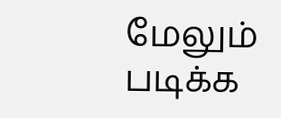மேலும் படிக்க